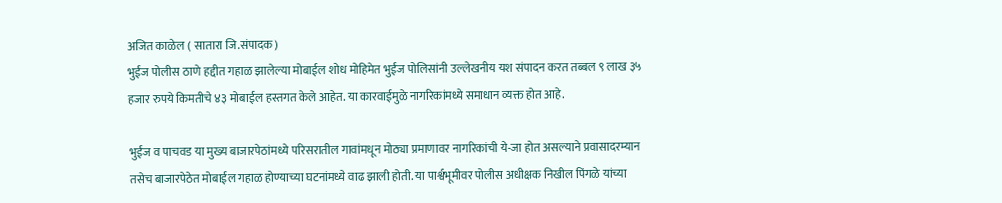अजित काळेल ( सातारा जि.संपादक )
भुईंज पोलीस ठाणे हद्दीत गहाळ झालेल्या मोबाईल शोध मोहिमेत भुईंज पोलिसांनी उल्लेखनीय यश संपादन करत तब्बल ९ लाख ३५ हजार रुपये किमतीचे ४३ मोबाईल हस्तगत केले आहेत. या कारवाईमुळे नागरिकांमध्ये समाधान व्यक्त होत आहे.

भुईंज व पाचवड या मुख्य बाजारपेठांमध्ये परिसरातील गावांमधून मोठ्या प्रमाणावर नागरिकांची ये-जा होत असल्याने प्रवासादरम्यान तसेच बाजारपेठेत मोबाईल गहाळ होण्याच्या घटनांमध्ये वाढ झाली होती. या पार्श्वभूमीवर पोलीस अधीक्षक निखील पिंगळे यांच्या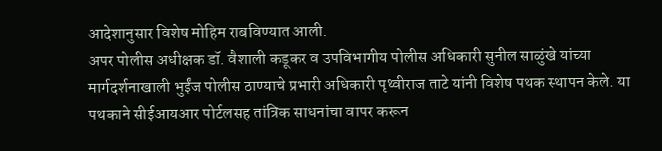आदेशानुसार विशेष मोहिम राबविण्यात आली.
अपर पोलीस अधीक्षक डॉ. वैशाली कडूकर व उपविभागीय पोलीस अधिकारी सुनील साळुंखे यांच्या मार्गदर्शनाखाली भुईंज पोलीस ठाण्याचे प्रभारी अधिकारी पृथ्वीराज ताटे यांनी विशेष पथक स्थापन केले. या पथकाने सीईआयआर पोर्टलसह तांत्रिक साधनांचा वापर करून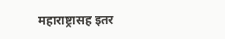महाराष्ट्रासह इतर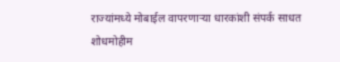राज्यांमध्ये मोबाईल वापरणाऱ्या धारकांशी संपर्क साधत शोधमोहीम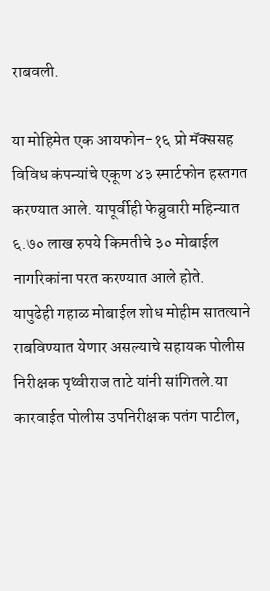राबवली.

या मोहिमेत एक आयफोन-१६ प्रो मॅक्ससह विविध कंपन्यांचे एकूण ४३ स्मार्टफोन हस्तगत करण्यात आले. यापूर्वीही फेब्रुवारी महिन्यात ६.७० लाख रुपये किमतीचे ३० मोबाईल नागरिकांना परत करण्यात आले होते.
यापुढेही गहाळ मोबाईल शोध मोहीम सातत्याने राबविण्यात येणार असल्याचे सहायक पोलीस निरीक्षक पृथ्वीराज ताटे यांनी सांगितले.या कारवाईत पोलीस उपनिरीक्षक पतंग पाटील,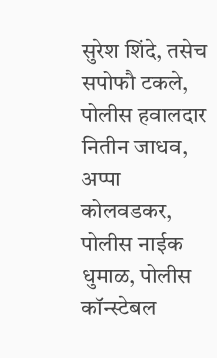सुरेश शिंदे, तसेच सपोफौ टकले, पोलीस हवालदार नितीन जाधव, अप्पा कोलवडकर, पोलीस नाईक धुमाळ, पोलीस कॉन्स्टेबल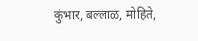कुंभार, बल्लाळ, मोहिते,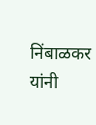निंबाळकर यांनी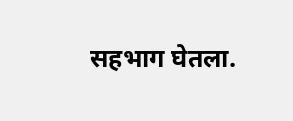सहभाग घेतला.